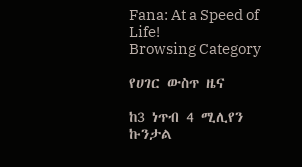Fana: At a Speed of Life!
Browsing Category

የሀገር ውስጥ ዜና

ከ3 ነጥብ 4 ሚሊየን ኩንታል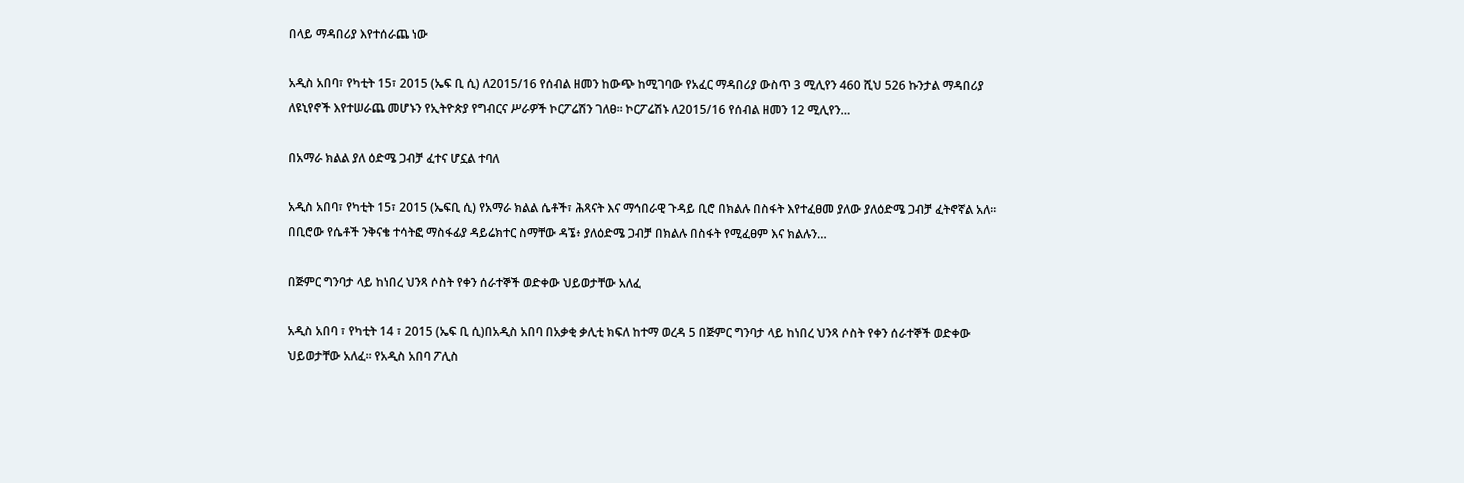በላይ ማዳበሪያ እየተሰራጨ ነው

አዲስ አበባ፣ የካቲት 15፣ 2015 (ኤፍ ቢ ሲ) ለ2015/16 የሰብል ዘመን ከውጭ ከሚገባው የአፈር ማዳበሪያ ውስጥ 3 ሚሊየን 460 ሺህ 526 ኩንታል ማዳበሪያ ለዩኒየኖች እየተሠራጨ መሆኑን የኢትዮጵያ የግብርና ሥራዎች ኮርፖሬሽን ገለፀ። ኮርፖሬሽኑ ለ2015/16 የሰብል ዘመን 12 ሚሊየን…

በአማራ ክልል ያለ ዕድሜ ጋብቻ ፈተና ሆኗል ተባለ

አዲስ አበባ፣ የካቲት 15፣ 2015 (ኤፍቢ ሲ) የአማራ ክልል ሴቶች፣ ሕጻናት እና ማኅበራዊ ጉዳይ ቢሮ በክልሉ በስፋት እየተፈፀመ ያለው ያለዕድሜ ጋብቻ ፈትኖኛል አለ። በቢሮው የሴቶች ንቅናቄ ተሳትፎ ማስፋፊያ ዳይሬክተር ስማቸው ዳኜ፥ ያለዕድሜ ጋብቻ በክልሉ በስፋት የሚፈፀም እና ክልሉን…

በጅምር ግንባታ ላይ ከነበረ ህንጻ ሶስት የቀን ሰራተኞች ወድቀው ህይወታቸው አለፈ

አዲስ አበባ ፣ የካቲት 14 ፣ 2015 (ኤፍ ቢ ሲ)በአዲስ አበባ በአቃቂ ቃሊቲ ክፍለ ከተማ ወረዳ 5 በጅምር ግንባታ ላይ ከነበረ ህንጻ ሶስት የቀን ሰራተኞች ወድቀው ህይወታቸው አለፈ፡፡ የአዲስ አበባ ፖሊስ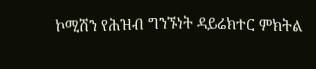ኮሚሽን የሕዝብ ግንኙነት ዳይሬክተር ምክትል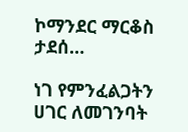ኮማንደር ማርቆስ ታደሰ…

ነገ የምንፈልጋትን ሀገር ለመገንባት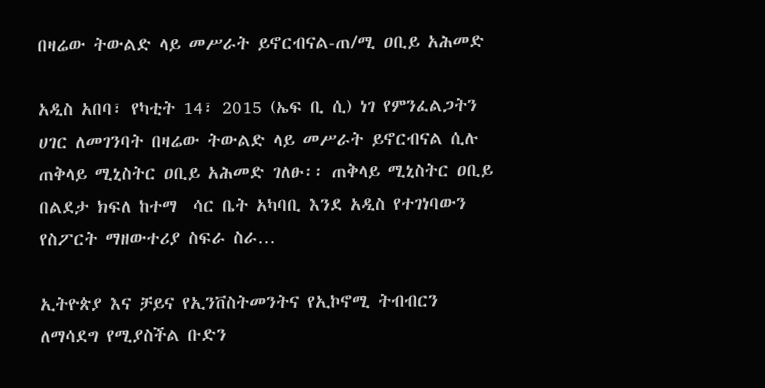በዛሬው ትውልድ ላይ መሥራት ይኖርብናል-ጠ/ሚ ዐቢይ አሕመድ

አዲስ አበባ፣ የካቲት 14፣ 2015 (ኤፍ ቢ ሲ) ነገ የምንፈልጋትን ሀገር ለመገንባት በዛሬው ትውልድ ላይ መሥራት ይኖርብናል ሲሉ ጠቅላይ ሚኒስትር ዐቢይ አሕመድ ገለፁ፡፡ ጠቅላይ ሚኒስትር ዐቢይ በልደታ ክፍለ ከተማ  ሳር ቤት አካባቢ እንደ አዲስ የተገነባውን የስፖርት ማዘውተሪያ ስፍራ ስራ…

ኢትዮጵያ እና ቻይና የኢንቨስትመንትና የኢኮኖሚ ትብብርን ለማሳደግ የሚያስችል ቡድን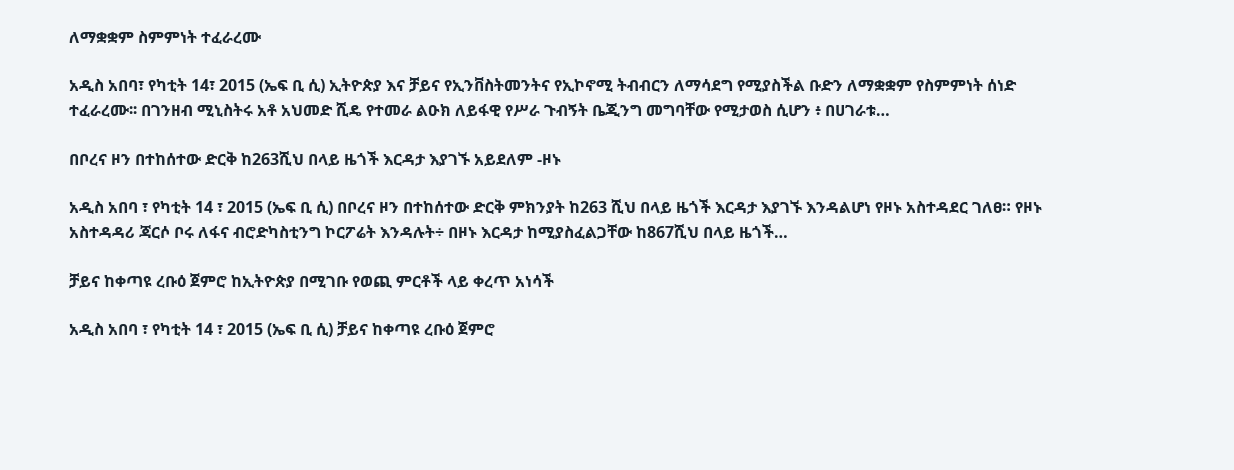ለማቋቋም ስምምነት ተፈራረሙ

አዲስ አበባ፣ የካቲት 14፣ 2015 (ኤፍ ቢ ሲ) ኢትዮጵያ እና ቻይና የኢንቨስትመንትና የኢኮኖሚ ትብብርን ለማሳደግ የሚያስችል ቡድን ለማቋቋም የስምምነት ሰነድ ተፈራረሙ፡፡ በገንዘብ ሚኒስትሩ አቶ አህመድ ሺዴ የተመራ ልዑክ ለይፋዊ የሥራ ጉብኝት ቤጂንግ መግባቸው የሚታወስ ሲሆን ፥ በሀገራቱ…

በቦረና ዞን በተከሰተው ድርቅ ከ263ሺህ በላይ ዜጎች እርዳታ እያገኙ አይደለም -ዞኑ

አዲስ አበባ ፣ የካቲት 14 ፣ 2015 (ኤፍ ቢ ሲ) በቦረና ዞን በተከሰተው ድርቅ ምክንያት ከ263 ሺህ በላይ ዜጎች እርዳታ እያገኙ እንዳልሆነ የዞኑ አስተዳደር ገለፀ። የዞኑ አስተዳዳሪ ጃርሶ ቦሩ ለፋና ብሮድካስቲንግ ኮርፖሬት እንዳሉት÷ በዞኑ እርዳታ ከሚያስፈልጋቸው ከ867ሺህ በላይ ዜጎች…

ቻይና ከቀጣዩ ረቡዕ ጀምሮ ከኢትዮጵያ በሚገቡ የወጪ ምርቶች ላይ ቀረጥ አነሳች

አዲስ አበባ ፣ የካቲት 14 ፣ 2015 (ኤፍ ቢ ሲ) ቻይና ከቀጣዩ ረቡዕ ጀምሮ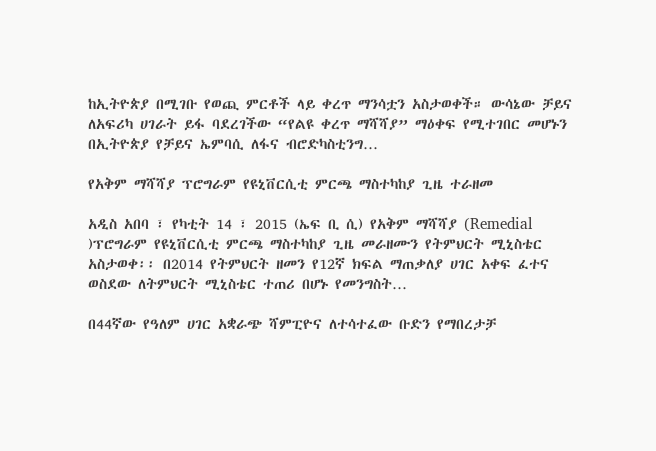ከኢትዮጵያ በሚገቡ የወጪ ምርቶች ላይ ቀረጥ ማንሳቷን አስታወቀች። ውሳኔው ቻይና ለአፍሪካ ሀገራት ይፋ ባደረገችው “የልዩ ቀረጥ ማሻሻያ” ማዕቀፍ የሚተገበር መሆኑን በኢትዮጵያ የቻይና ኤምባሲ ለፋና ብሮድካስቲንግ…

የአቅም ማሻሻያ ፕሮግራም የዩኒቨርሲቲ ምርጫ ማስተካከያ ጊዜ ተራዘመ

አዲስ አበባ ፣ የካቲት 14 ፣ 2015 (ኤፍ ቢ ሲ) የአቅም ማሻሻያ (Remedial )ፕሮግራም የዩኒቨርሲቲ ምርጫ ማስተካከያ ጊዜ መራዘሙን የትምህርት ሚኒስቴር አስታወቀ፡፡ በ2014 የትምህርት ዘመን የ12ኛ ክፍል ማጠቃለያ ሀገር አቀፍ ፈተና ወስደው ለትምህርት ሚኒስቴር ተጠሪ በሆኑ የመንግስት…

በ44ኛው የዓለም ሀገር አቋራጭ ሻምፒዮና ለተሳተፈው ቡድን የማበረታቻ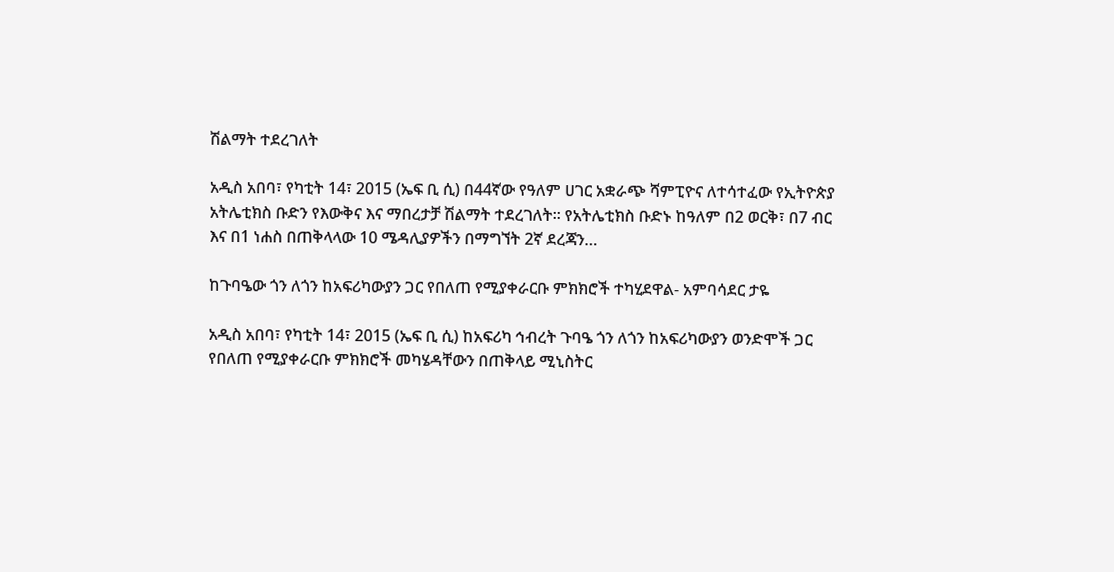ሽልማት ተደረገለት

አዲስ አበባ፣ የካቲት 14፣ 2015 (ኤፍ ቢ ሲ) በ44ኛው የዓለም ሀገር አቋራጭ ሻምፒዮና ለተሳተፈው የኢትዮጵያ አትሌቲክስ ቡድን የእውቅና እና ማበረታቻ ሽልማት ተደረገለት። የአትሌቲክስ ቡድኑ ከዓለም በ2 ወርቅ፣ በ7 ብር እና በ1 ነሐስ በጠቅላላው 10 ሜዳሊያዎችን በማግኘት 2ኛ ደረጃን…

ከጉባዔው ጎን ለጎን ከአፍሪካውያን ጋር የበለጠ የሚያቀራርቡ ምክክሮች ተካሂደዋል- አምባሳደር ታዬ

አዲስ አበባ፣ የካቲት 14፣ 2015 (ኤፍ ቢ ሲ) ከአፍሪካ ኅብረት ጉባዔ ጎን ለጎን ከአፍሪካውያን ወንድሞች ጋር የበለጠ የሚያቀራርቡ ምክክሮች መካሄዳቸውን በጠቅላይ ሚኒስትር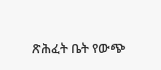ጽሕፈት ቤት የውጭ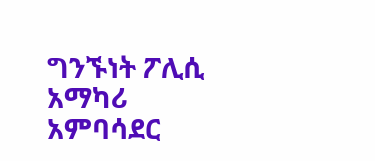ግንኙነት ፖሊሲ አማካሪ አምባሳደር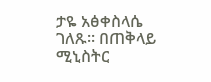ታዬ አፅቀስላሴ ገለጹ፡፡ በጠቅላይ ሚኒስትር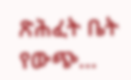ጽሕፈት ቤት የውጭ…